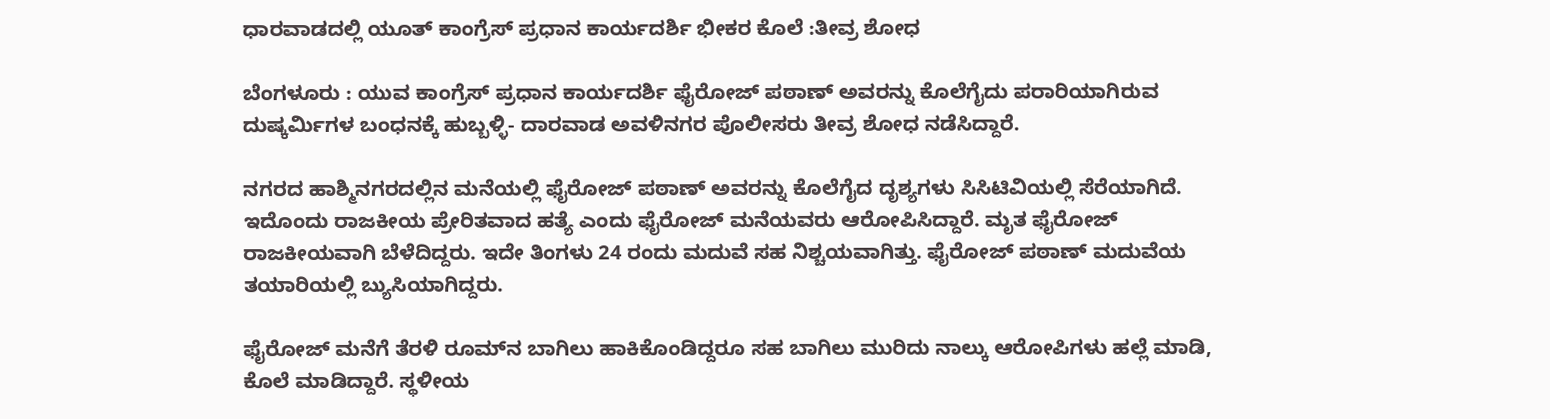ಧಾರವಾಡದಲ್ಲಿ ಯೂತ್ ಕಾಂಗ್ರೆಸ್ ಪ್ರಧಾನ ಕಾರ್ಯದರ್ಶಿ ಭೀಕರ ಕೊಲೆ :ತೀವ್ರ ಶೋಧ

ಬೆಂಗಳೂರು : ಯುವ ಕಾಂಗ್ರೆಸ್ ಪ್ರಧಾನ ಕಾರ್ಯದರ್ಶಿ ಫೈರೋಜ್ ಪಠಾಣ್ ಅವರನ್ನು ಕೊಲೆಗೈದು ಪರಾರಿಯಾಗಿರುವ ದುಷ್ಕರ್ಮಿಗಳ ಬಂಧನಕ್ಕೆ ಹುಬ್ಬಳ್ಳಿ- ದಾರವಾಡ ಅವಳಿನಗರ ಪೊಲೀಸರು ತೀವ್ರ ಶೋಧ ನಡೆಸಿದ್ದಾರೆ.

ನಗರದ ಹಾಶ್ಮಿನಗರದಲ್ಲಿನ ಮನೆಯಲ್ಲಿ ಫೈರೋಜ್ ಪಠಾಣ್ ಅವರನ್ನು ಕೊಲೆಗೈದ ದೃಶ್ಯಗಳು ಸಿಸಿಟಿವಿಯಲ್ಲಿ ಸೆರೆಯಾಗಿದೆ. ಇದೊಂದು ರಾಜಕೀಯ ಪ್ರೇರಿತವಾದ ಹತ್ಯೆ ಎಂದು ಫೈರೋಜ್ ಮನೆಯವರು ಆರೋಪಿಸಿದ್ದಾರೆ. ಮೃತ ಫೈರೋಜ್ ರಾಜಕೀಯವಾಗಿ ಬೆಳೆದಿದ್ದರು. ಇದೇ ತಿಂಗಳು 24 ರಂದು ಮದುವೆ ಸಹ ನಿಶ್ಚಯವಾಗಿತ್ತು. ಫೈರೋಜ್ ಪಠಾಣ್ ಮದುವೆಯ ತಯಾರಿಯಲ್ಲಿ ಬ್ಯುಸಿಯಾಗಿದ್ದರು.

ಫೈರೋಜ್ ಮನೆಗೆ ತೆರಳಿ ರೂಮ್‌ನ ಬಾಗಿಲು ಹಾಕಿಕೊಂಡಿದ್ದರೂ ಸಹ ಬಾಗಿಲು ಮುರಿದು ನಾಲ್ಕು ಆರೋಪಿಗಳು ಹಲ್ಲೆ ಮಾಡಿ, ಕೊಲೆ ಮಾಡಿದ್ದಾರೆ. ಸ್ಥಳೀಯ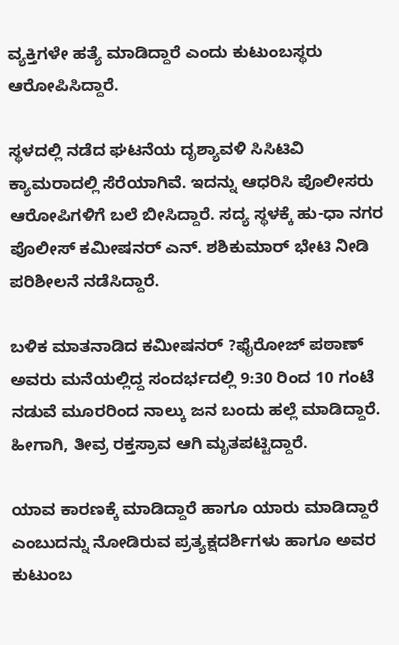ವ್ಯಕ್ತಿಗಳೇ ಹತ್ಯೆ ಮಾಡಿದ್ದಾರೆ ಎಂದು ಕುಟುಂಬಸ್ಥರು ಆರೋಪಿಸಿದ್ದಾರೆ.

ಸ್ಥಳದಲ್ಲಿ ನಡೆದ ಘಟನೆಯ ದೃಶ್ಯಾವಳಿ ಸಿಸಿಟಿವಿ ಕ್ಯಾಮರಾದಲ್ಲಿ ಸೆರೆಯಾಗಿವೆ. ಇದನ್ನು ಆಧರಿಸಿ ಪೊಲೀಸರು ಆರೋಪಿಗಳಿಗೆ ಬಲೆ ಬೀಸಿದ್ದಾರೆ. ಸದ್ಯ ಸ್ಥಳಕ್ಕೆ ಹು-ಧಾ ನಗರ ಪೊಲೀಸ್ ಕಮೀಷನರ್ ಎನ್. ಶಶಿಕುಮಾರ್ ಭೇಟಿ ನೀಡಿ ಪರಿಶೀಲನೆ ನಡೆಸಿದ್ದಾರೆ.

ಬಳಿಕ ಮಾತನಾಡಿದ ಕಮೀಷನರ್ ?ಫೈರೋಜ್ ಪಠಾಣ್ ಅವರು ಮನೆಯಲ್ಲಿದ್ದ ಸಂದರ್ಭದಲ್ಲಿ 9:30 ರಿಂದ 10 ಗಂಟೆ ನಡುವೆ ಮೂರರಿಂದ ನಾಲ್ಕು ಜನ ಬಂದು ಹಲ್ಲೆ ಮಾಡಿದ್ದಾರೆ. ಹೀಗಾಗಿ, ತೀವ್ರ ರಕ್ತಸ್ರಾವ ಆಗಿ ಮೃತಪಟ್ಟಿದ್ದಾರೆ.

ಯಾವ ಕಾರಣಕ್ಕೆ ಮಾಡಿದ್ದಾರೆ ಹಾಗೂ ಯಾರು ಮಾಡಿದ್ದಾರೆ ಎಂಬುದನ್ನು ನೋಡಿರುವ ಪ್ರತ್ಯಕ್ಷದರ್ಶಿಗಳು ಹಾಗೂ ಅವರ ಕುಟುಂಬ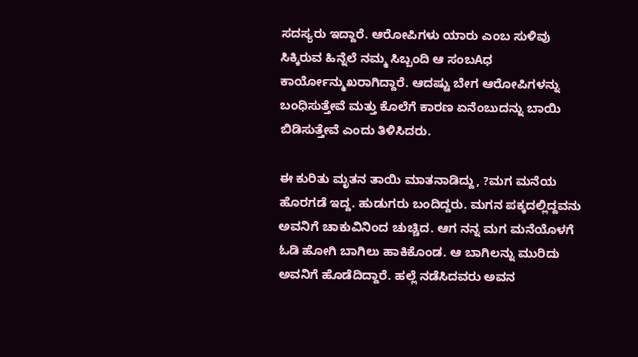ಸದಸ್ಯರು ಇದ್ದಾರೆ. ಆರೋಪಿಗಳು ಯಾರು ಎಂಬ ಸುಳಿವು ಸಿಕ್ಕಿರುವ ಹಿನ್ನೆಲೆ ನಮ್ಮ ಸಿಬ್ಬಂದಿ ಆ ಸಂಬAಧ ಕಾರ್ಯೋನ್ಮುಖರಾಗಿದ್ದಾರೆ. ಆದಷ್ಟು ಬೇಗ ಆರೋಪಿಗಳನ್ನು ಬಂಧಿಸುತ್ತೇವೆ ಮತ್ತು ಕೊಲೆಗೆ ಕಾರಣ ಏನೆಂಬುದನ್ನು ಬಾಯಿ ಬಿಡಿಸುತ್ತೇವೆ ಎಂದು ತಿಳಿಸಿದರು.

ಈ ಕುರಿತು ಮೃತನ ತಾಯಿ ಮಾತನಾಡಿದ್ದು, ?ಮಗ ಮನೆಯ ಹೊರಗಡೆ ಇದ್ದ. ಹುಡುಗರು ಬಂದಿದ್ದರು. ಮಗನ ಪಕ್ಕದಲ್ಲಿದ್ದವನು ಅವನಿಗೆ ಚಾಕುವಿನಿಂದ ಚುಚ್ಚಿದ. ಆಗ ನನ್ನ ಮಗ ಮನೆಯೊಳಗೆ ಓಡಿ ಹೋಗಿ ಬಾಗಿಲು ಹಾಕಿಕೊಂಡ. ಆ ಬಾಗಿಲನ್ನು ಮುರಿದು ಅವನಿಗೆ ಹೊಡೆದಿದ್ದಾರೆ. ಹಲ್ಲೆ ನಡೆಸಿದವರು ಅವನ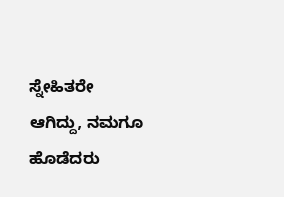ಸ್ನೇಹಿತರೇ ಆಗಿದ್ದು, ನಮಗೂ ಹೊಡೆದರು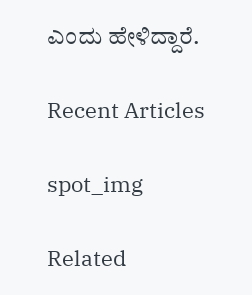ಎಂದು ಹೇಳಿದ್ದಾರೆ.

Recent Articles

spot_img

Related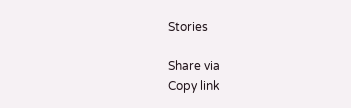Stories

Share via
Copy link